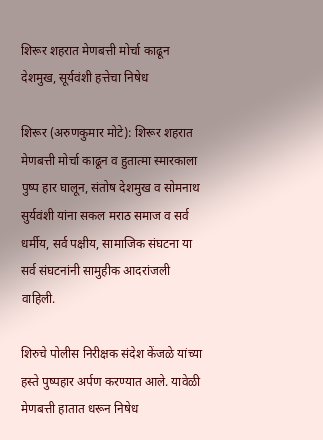शिरूर शहरात मेणबत्ती मोर्चा काढून देशमुख, सूर्यवंशी हत्तेचा निषेध

शिरूर (अरुणकुमार मोटे): शिरूर शहरात मेणबत्ती मोर्चा काढून व हुतात्मा स्मारकाला पुष्प हार घालून, संतोष देशमुख व सोमनाथ सुर्यवंशी यांना सकल मराठ समाज व सर्व धर्मीय, सर्व पक्षीय, सामाजिक संघटना या सर्व संघटनांनी सामुहीक आदरांजली वाहिली.

शिरुचे पोलीस निरीक्षक संदेश केंजळे यांच्या हस्ते पुष्पहार अर्पण करण्यात आले. यावेळी मेणबत्ती हातात धरून निषेध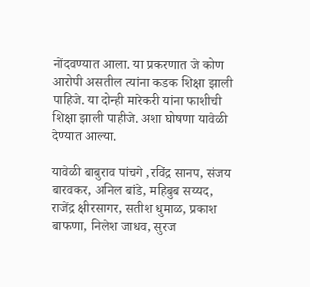नोंदवण्यात आला. या प्रकरणात जे कोण आरोपी असतील त्यांना कडक शिक्षा झाली पाहिजे. या दोन्ही मारेकरी यांना फाशीची शिक्षा झाली पाहीजे. अशा घोषणा यावेळी देण्यात आल्या.

यावेळी बाबुराव पांचगे ,रविंद्र सानप, संजय बारवकर, अनिल बांडे, महिबुब सय्यद, राजेंद्र क्षीरसागर, सतीश धुमाळ, प्रकाश बाफणा, निलेश जाधव, सुरज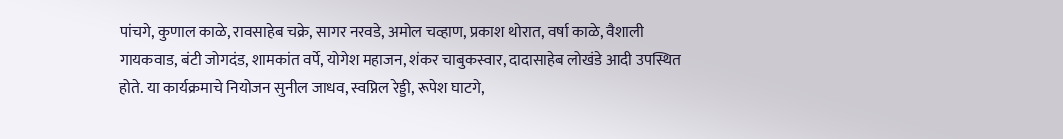पांचगे, कुणाल काळे, रावसाहेब चक्रे, सागर नरवडे, अमोल चव्हाण, प्रकाश थोरात, वर्षा काळे, वैशाली गायकवाड, बंटी जोगदंड, शामकांत वर्पे, योगेश महाजन, शंकर चाबुकस्वार, दादासाहेब लोखंडे आदी उपस्थित होते. या कार्यक्रमाचे नियोजन सुनील जाधव, स्वप्निल रेड्डी, रूपेश घाटगे,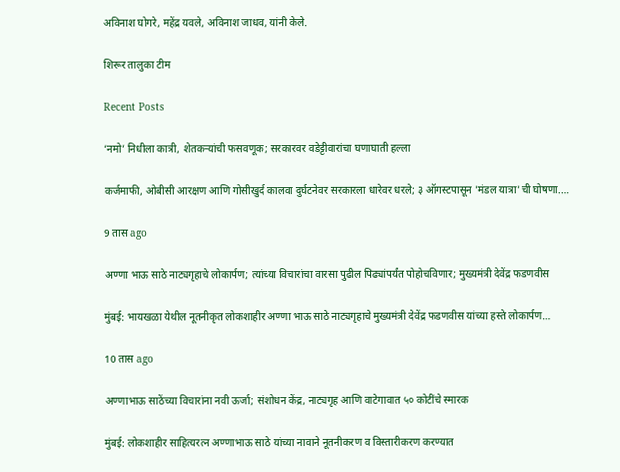अविनाश घोगरे, महेंद्र यवले, अविनाश जाधव, यांनी केले.

शिरूर तालुका टीम

Recent Posts

‘नमो’ निधीला कात्री, शेतकऱ्यांची फसवणूक; सरकारवर वडेट्टीवारांचा घणाघाती हल्ला

कर्जमाफी, ओबीसी आरक्षण आणि गोसीखुर्द कालवा दुर्घटनेवर सरकारला धारेवर धरले; ३ ऑगस्टपासून 'मंडल यात्रा'ची घोषणा.…

9 तास ago

अण्णा भाऊ साठे नाट्यगृहाचे लोकार्पण; त्यांच्या विचारांचा वारसा पुढील पिढ्यांपर्यंत पोहोचविणार; मुख्यमंत्री देवेंद्र फडणवीस

मुंबई: भायखळा येथील नूतनीकृत लोकशाहीर अण्णा भाऊ साठे नाट्यगृहाचे मुख्यमंत्री देवेंद्र फडणवीस यांच्या हस्ते लोकार्पण…

10 तास ago

अण्णाभाऊ साठेंच्या विचारांना नवी ऊर्जा; संशोधन केंद्र, नाट्यगृह आणि वाटेगावात ५० कोटींचे स्मारक

मुंबई: लोकशाहीर साहित्यरत्न अण्णाभाऊ साठे यांच्या नावाने नूतनीकरण व विस्तारीकरण करण्यात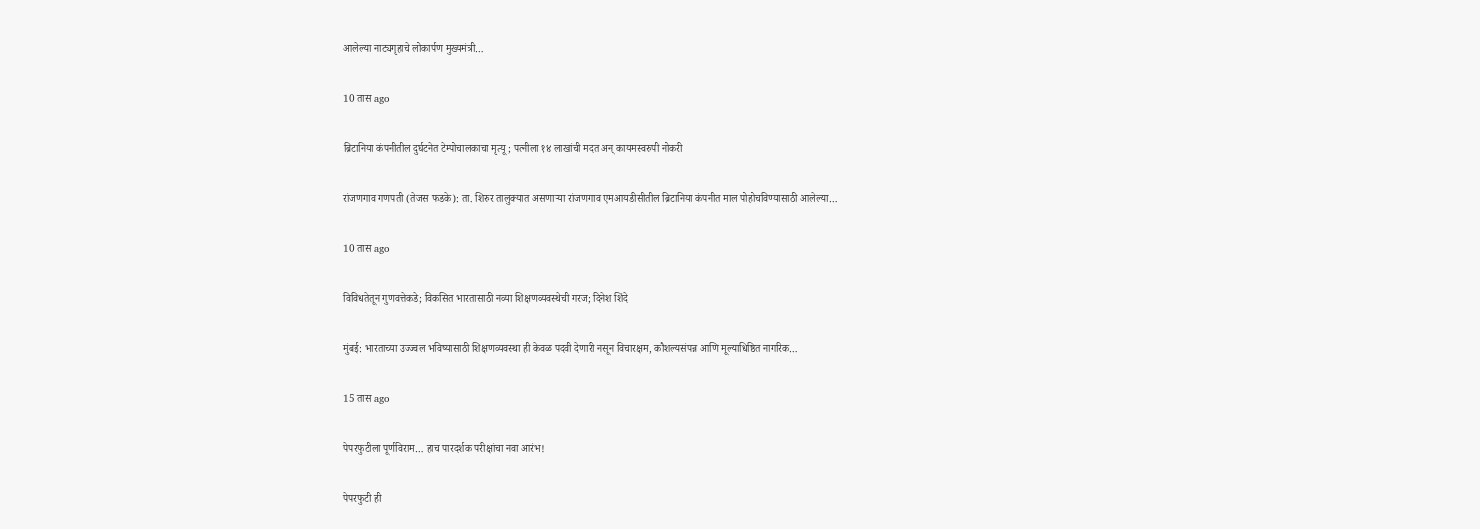आलेल्या नाट्यगृहाचे लोकार्पण मुख्यमंत्री…

10 तास ago

ब्रिटानिया कंपनीतील दुर्घटनेत टेम्पोचालकाचा मृत्यू; पत्नीला १४ लाखांची मदत अन् कायमस्वरुपी नोकरी

रांजणगाव गणपती (तेजस फडके): ता. शिरुर तालुक्यात असणाऱ्या रांजणगाव एमआयडीसीतील ब्रिटानिया कंपनीत माल पोहोचविण्यासाठी आलेल्या…

10 तास ago

विविधतेतून गुणवत्तेकडे; विकसित भारतासाठी नव्या शिक्षणव्यवस्थेची गरज; दिनेश शिंदे

मुंबई: भारताच्या उज्ज्वल भविष्यासाठी शिक्षणव्यवस्था ही केवळ पदवी देणारी नसून विचारक्षम, कौशल्यसंपन्न आणि मूल्याधिष्ठित नागरिक…

15 तास ago

पेपरफुटीला पूर्णविराम… हाच पारदर्शक परीक्षांचा नवा आरंभ!

पेपरफुटी ही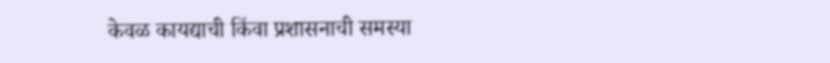केवळ कायद्याची किंवा प्रशासनाची समस्या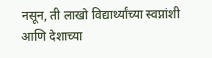नसून, ती लाखो विद्यार्थ्यांच्या स्वप्नांशी आणि देशाच्या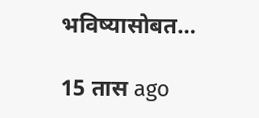भविष्यासोबत…

15 तास ago